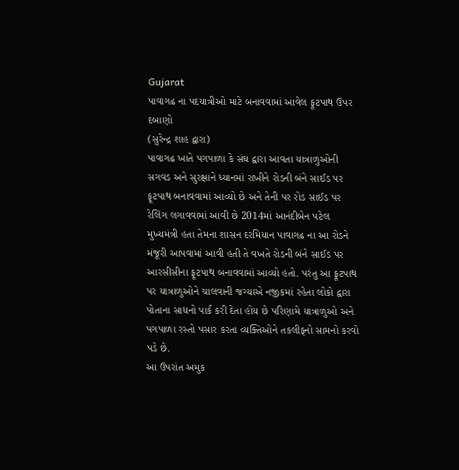Gujarat
પાવાગઢ ના પદયાત્રીઓ માટે બનાવવામાં આવેલ ફૂટપાથ ઉપર દબાણો
(સુરેન્દ્ર શાહ દ્વારા)
પાવાગઢ ખાતે પગપાળા કે સંઘ દ્વારા આવતા યાત્રાળુઓની સગવડ અને સુરક્ષાને ધ્યાનમાં રાખીને રોડની બંને સાઈડ પર ફૂટપાથ બનાવવામાં આવ્યો છે અને તેની પર રોડ સાઈડ પર રેલિંગ લગાવવામાં આવી છે 2014માં આનંદીબેન પટેલ મુખ્યમંત્રી હતા તેમના શાસન દરમિયાન પાવાગઢ ના આ રોડને મંજૂરી આપવામાં આવી હતી તે વખતે રોડની બંને સાઈડ પર આરસીસીના ફૂટપાથ બનાવવામાં આવ્યો હતો. પરંતુ આ ફૂટપાથ પર યાત્રાળુઓને ચાલવાની જગ્યાએ નજીકમાં રહેતા લોકો દ્વારા પોતાના સાધનો પાર્ક કરી દેતા હોય છે પરિણામે યાત્રાળુઓ અને પગપાળા રસ્તો પસાર કરતા વ્યક્તિઓને તકલીફનો સામનો કરવો પડે છે.
આ ઉપરાંત અમુક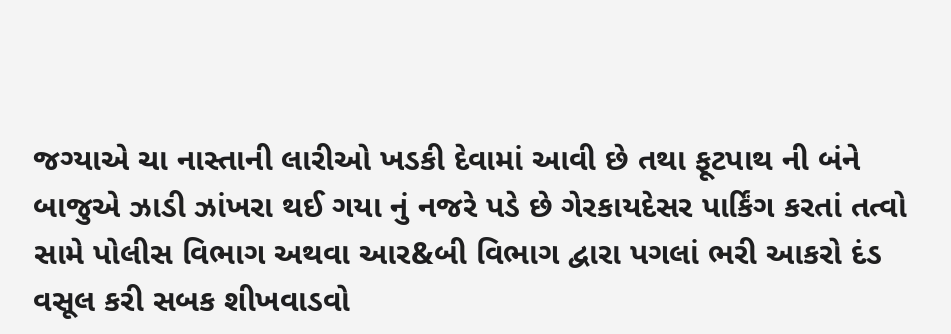જગ્યાએ ચા નાસ્તાની લારીઓ ખડકી દેવામાં આવી છે તથા ફૂટપાથ ની બંને બાજુએ ઝાડી ઝાંખરા થઈ ગયા નું નજરે પડે છે ગેરકાયદેસર પાર્કિંગ કરતાં તત્વો સામે પોલીસ વિભાગ અથવા આર&બી વિભાગ દ્વારા પગલાં ભરી આકરો દંડ વસૂલ કરી સબક શીખવાડવો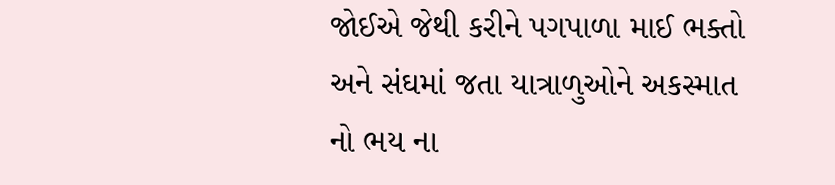જોઈએ જેથી કરીને પગપાળા માઈ ભક્તો અને સંઘમાં જતા યાત્રાળુઓને અકસ્માત નો ભય ના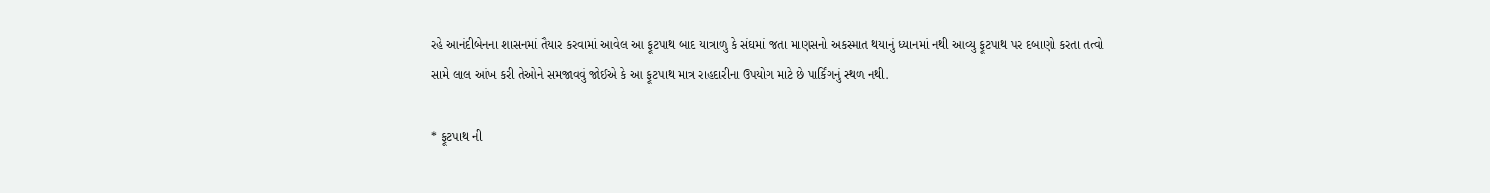રહે આનંદીબેનના શાસનમાં તૈયાર કરવામાં આવેલ આ ફૂટપાથ બાદ યાત્રાળુ કે સંઘમાં જતા માણસનો અકસ્માત થયાનું ધ્યાનમાં નથી આવ્યુ ફૂટપાથ પર દબાણો કરતા તત્વો સામે લાલ આંખ કરી તેઓને સમજાવવું જોઈએ કે આ ફૂટપાથ માત્ર રાહદારીના ઉપયોગ માટે છે પાર્કિંગનું સ્થળ નથી.

* ફૂટપાથ ની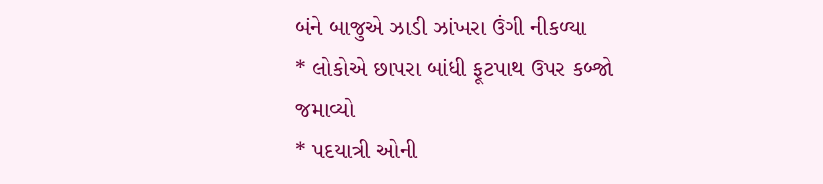બંને બાજુએ ઝાડી ઝાંખરા ઉંગી નીકળ્યા
* લોકોએ છાપરા બાંધી ફૂટપાથ ઉપર કબ્જો જમાવ્યો
* પદયાત્રી ઓની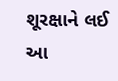શૂરક્ષાને લઈ આ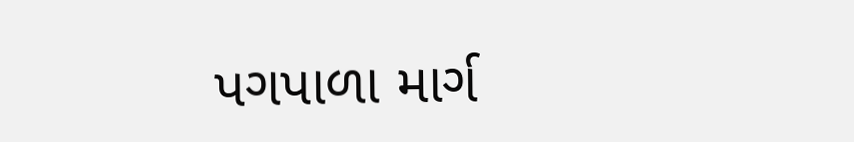પગપાળા માર્ગ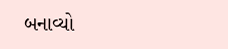બનાવ્યો